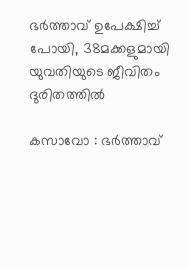ഭര്‍ത്താവ് ഉപേക്ഷിച്ച്‌ പോയി, 38മക്കളുമായി യുവതിയുടെ ജീവിതം ദുരിതത്തില്‍

കസാവോ : ഭര്‍ത്താവ്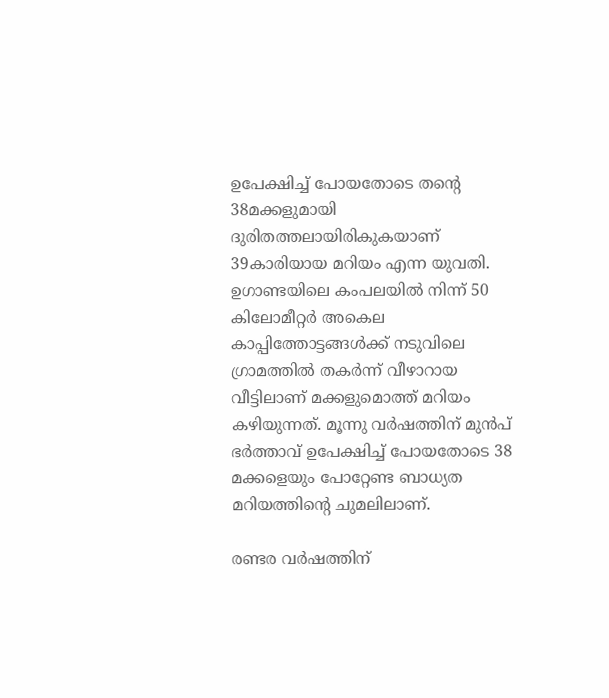ഉപേക്ഷിച്ച്‌ പോയതോടെ തന്റെ 38മക്കളുമായി ദുരിതത്തലായിരികുകയാണ് 39കാരിയായ മറിയം എന്ന യുവതി. ഉഗാണ്ടയിലെ കംപലയില്‍ നിന്ന് 50 കിലോമീറ്റര്‍ അകെല കാപ്പിത്തോട്ടങ്ങള്‍ക്ക് നടുവിലെ ഗ്രാമത്തില്‍ തകര്‍ന്ന് വീഴാറായ വീട്ടിലാണ് മക്കളുമൊത്ത് മറിയം കഴിയുന്നത്. മൂന്നു വര്‍ഷത്തിന് മുന്‍പ് ഭര്‍ത്താവ് ഉപേക്ഷിച്ച്‌ പോയതോടെ 38 മക്കളെയും പോറ്റേണ്ട ബാധ്യത മറിയത്തിന്റെ ചുമലിലാണ്.

രണ്ടര വര്‍ഷത്തിന്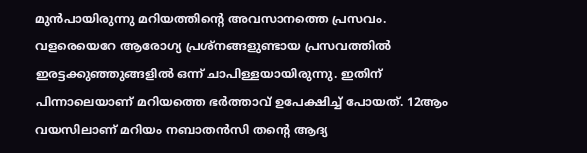മുന്‍പായിരുന്നു മറിയത്തിന്റെ അവസാനത്തെ പ്രസവം. വളരെയെറേ ആരോഗ്യ പ്രശ്നങ്ങളുണ്ടായ പ്രസവത്തില്‍ ഇരട്ടക്കുഞ്ഞുങ്ങളില്‍ ഒന്ന് ചാപിള്ളയായിരുന്നു. ഇതിന് പിന്നാലെയാണ് മറിയത്തെ ഭര്‍ത്താവ് ഉപേക്ഷിച്ച്‌ പോയത്. 12ആം വയസിലാണ് മറിയം നബാതന്‍സി തന്റെ ആദ്യ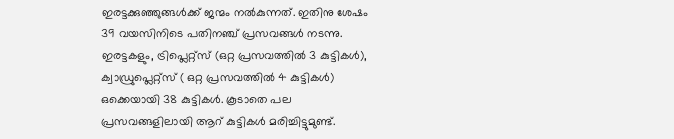ഇരട്ടക്കുഞ്ഞുങ്ങള്‍ക്ക് ജന്മം നല്‍കുന്നത്. ഇതിനു ശേഷം 39 വയസിനിടെ പതിന‍ഞ്ച് പ്രസവങ്ങള്‍ നടന്നു. ഇരട്ടകളും, ട്രിപ്ലെറ്റ്സ് (ഒറ്റ പ്രസവത്തില്‍ 3 കുട്ടികള്‍), ക്വാഡ്രുപ്ലെറ്റ്സ് ( ഒറ്റ പ്രസവത്തില്‍ 4 കുട്ടികള്‍) ഒക്കെയായി 38 കുട്ടികള്‍. കൂടാതെ പല പ്രസവങ്ങളിലായി ആറ് കുട്ടികള്‍ മരിച്ചിട്ടുമുണ്ട്.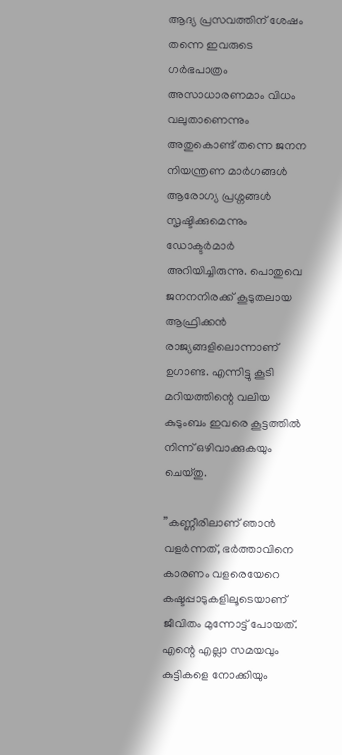ആദ്യ പ്രസവത്തിന് ശേഷം തന്നെ ഇവരുടെ ഗര്‍ഭപാത്രം അസാധാരണമാം വിധം വലുതാണെന്നും അതുകൊണ്ട് തന്നെ ജനന നിയന്ത്രണ മാര്‍ഗങ്ങള്‍ ആരോഗ്യ പ്രശ്നങ്ങള്‍ സൃഷ്ടിക്കുമെന്നും ഡോക്ടര്‍മാര്‍ അറിയിച്ചിരുന്നു. പൊതുവെ ജനനനിരക്ക് കൂടുതലായ ആഫ്രിക്കന്‍ രാജ്യങ്ങളിലൊന്നാണ് ഉഗാണ്ട. എന്നിട്ടു കൂടി മറിയത്തിന്റെ വലിയ കുടുംബം ഇവരെ കൂട്ടത്തില്‍ നിന്ന് ഒഴിവാക്കുകയും ചെയ്തു.

”കണ്ണീരിലാണ് ഞാന്‍ വളര്‍ന്നത്, ഭര്‍ത്താവിനെ കാരണം വളരെയേറെ കഷ്ടപ്പാടുകളിലൂടെയാണ് ജീവിതം മുന്നോട്ട് പോയത്. എന്റെ എല്ലാ സമയവും കുട്ടികളെ നോക്കിയും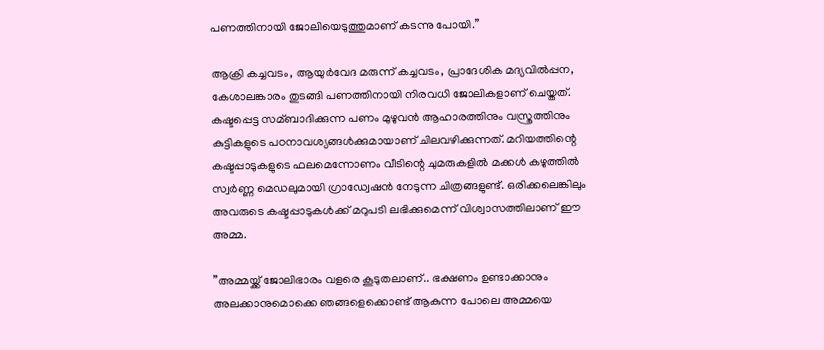പണത്തിനായി ജോലിയെടുത്തുമാണ് കടന്നു പോയി.”

ആക്രി കച്ചവടം, ആയുര്‍വേദ മരുന്ന് കച്ചവടം, പ്രാദേശിക മദ്യവില്‍പ്പന, കേശാലങ്കാരം തുടങ്ങി പണത്തിനായി നിരവധി ജോലികളാണ് ചെയ്തത്. കഷ്ടപ്പെട്ട സമ്ബാദിക്കുന്ന പണം മുഴുവന്‍ ആഹാരത്തിനും വസ്ത്രത്തിനും കുട്ടികളുടെ പഠനാവശ്യങ്ങള്‍ക്കുമായാണ് ചിലവഴിക്കുന്നത്. മറിയത്തിന്റെ കഷ്ടപ്പാടുകളുടെ ഫലമെന്നോണം വീടിന്റെ ചുമരുകളില്‍ മക്കള്‍ കഴുത്തില്‍ സ്വര്‍ണ്ണ മെഡലുമായി ഗ്രാഡ്വേഷന്‍ നേടുന്ന ചിത്രങ്ങളുണ്ട്. ഒരിക്കലെങ്കിലും അവരുടെ കഷ്ടപ്പാടുകള്‍ക്ക് മറുപടി ലഭിക്കുമെന്ന് വിശ്വാസത്തിലാണ് ഈ അമ്മ.

”അമ്മയ്ക്ക് ജോലിഭാരം വളരെ കൂടുതലാണ്.. ഭക്ഷണം ഉണ്ടാക്കാനും അലക്കാനുമൊക്കെ ഞങ്ങളെക്കൊണ്ട് ആകുന്ന പോലെ അമ്മയെ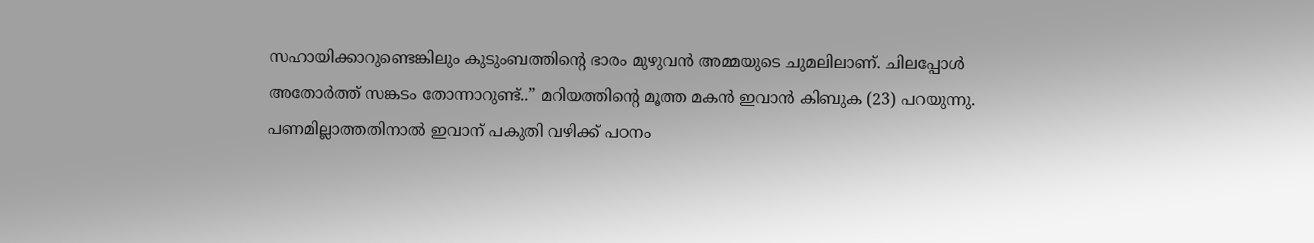സഹായിക്കാറുണ്ടെങ്കിലും കുടുംബത്തിന്റെ ഭാരം മുഴുവന്‍ അമ്മയുടെ ചുമലിലാണ്. ചിലപ്പോള്‍ അതോര്‍ത്ത് സങ്കടം തോന്നാറുണ്ട്..” മറിയത്തിന്റെ മൂത്ത മകന്‍ ഇവാന്‍ കിബുക (23) പറയുന്നു. പണമില്ലാത്തതിനാല്‍ ഇവാന് പകുതി വഴിക്ക് പഠനം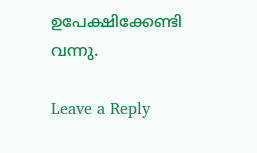ഉപേക്ഷിക്കേണ്ടി വന്നു.

Leave a Reply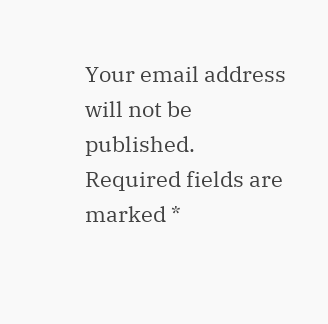Your email address will not be published. Required fields are marked *